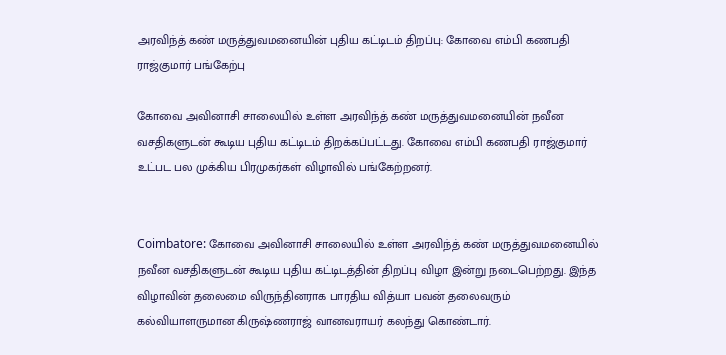அரவிந்த் கண் மருத்துவமனையின் புதிய கட்டிடம் திறப்பு: கோவை எம்பி கணபதி ராஜ்குமார் பங்கேற்பு

கோவை அவினாசி சாலையில் உள்ள அரவிந்த் கண் மருத்துவமனையின் நவீன வசதிகளுடன் கூடிய புதிய கட்டிடம் திறக்கப்பட்டது. கோவை எம்பி கணபதி ராஜ்குமார் உட்பட பல முக்கிய பிரமுகர்கள் விழாவில் பங்கேற்றனர்.


Coimbatore: கோவை அவினாசி சாலையில் உள்ள அரவிந்த் கண் மருத்துவமனையில் நவீன வசதிகளுடன் கூடிய புதிய கட்டிடத்தின் திறப்பு விழா இன்று நடைபெற்றது. இந்த விழாவின் தலைமை விருந்தினராக பாரதிய வித்யா பவன் தலைவரும் கல்வியாளருமான கிருஷ்ணராஜ் வானவராயர் கலந்து கொண்டார்.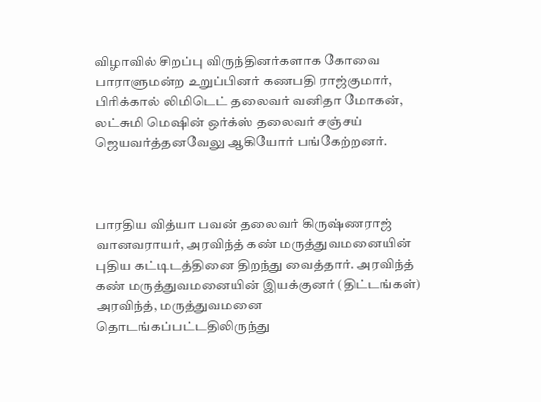விழாவில் சிறப்பு விருந்தினர்களாக கோவை பாராளுமன்ற உறுப்பினர் கணபதி ராஜ்குமார், பிரிக்கால் லிமிடெட் தலைவர் வனிதா மோகன், லட்சுமி மெஷின் ஒர்க்ஸ் தலைவர் சஞ்சய் ஜெயவர்த்தனவேலு ஆகியோர் பங்கேற்றனர்.



பாரதிய வித்யா பவன் தலைவர் கிருஷ்ணராஜ் வானவராயர், அரவிந்த் கண் மருத்துவமனையின் புதிய கட்டிடத்தினை திறந்து வைத்தார். அரவிந்த் கண் மருத்துவமனையின் இயக்குனர் (திட்டங்கள்) அரவிந்த், மருத்துவமனை தொடங்கப்பட்டதிலிருந்து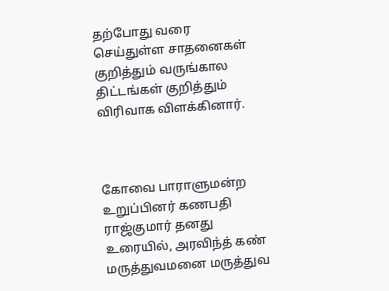தற்போது வரை செய்துள்ள சாதனைகள் குறித்தும் வருங்கால திட்டங்கள் குறித்தும் விரிவாக விளக்கினார்.



கோவை பாராளுமன்ற உறுப்பினர் கணபதி ராஜ்குமார் தனது உரையில், அரவிந்த் கண் மருத்துவமனை மருத்துவ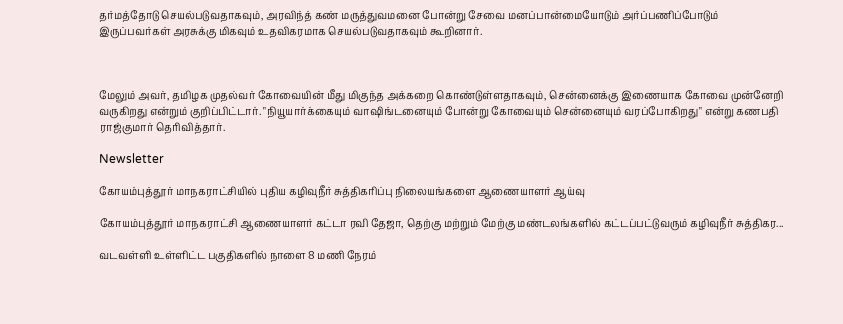தர்மத்தோடு செயல்படுவதாகவும், அரவிந்த் கண் மருத்துவமனை போன்று சேவை மனப்பான்மையோடும் அர்ப்பணிப்போடும் இருப்பவர்கள் அரசுக்கு மிகவும் உதவிகரமாக செயல்படுவதாகவும் கூறினார்.



மேலும் அவர், தமிழக முதல்வர் கோவையின் மீது மிகுந்த அக்கறை கொண்டுள்ளதாகவும், சென்னைக்கு இணையாக கோவை முன்னேறி வருகிறது என்றும் குறிப்பிட்டார். "நியூயார்க்கையும் வாஷிங்டனையும் போன்று கோவையும் சென்னையும் வரப்போகிறது" என்று கணபதி ராஜ்குமார் தெரிவித்தார்.

Newsletter

கோயம்புத்தூர் மாநகராட்சியில் புதிய கழிவுநீர் சுத்திகரிப்பு நிலையங்களை ஆணையாளர் ஆய்வு

கோயம்புத்தூர் மாநகராட்சி ஆணையாளர் கட்டா ரவி தேஜா, தெற்கு மற்றும் மேற்கு மண்டலங்களில் கட்டப்பட்டுவரும் கழிவுநீர் சுத்திகர...

வடவள்ளி உள்ளிட்ட பகுதிகளில் நாளை 8 மணி நேரம்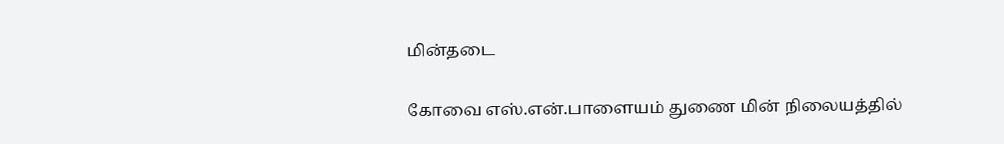மின்தடை

கோவை எஸ்.என்.பாளையம் துணை மின் நிலையத்தில்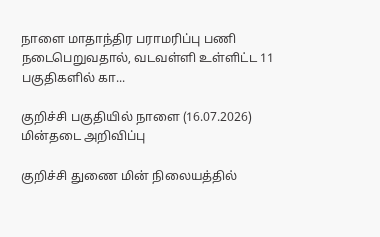நாளை மாதாந்திர பராமரிப்பு பணி நடைபெறுவதால், வடவள்ளி உள்ளிட்ட 11 பகுதிகளில் கா...

குறிச்சி பகுதியில் நாளை (16.07.2026) மின்தடை அறிவிப்பு

குறிச்சி துணை மின் நிலையத்தில்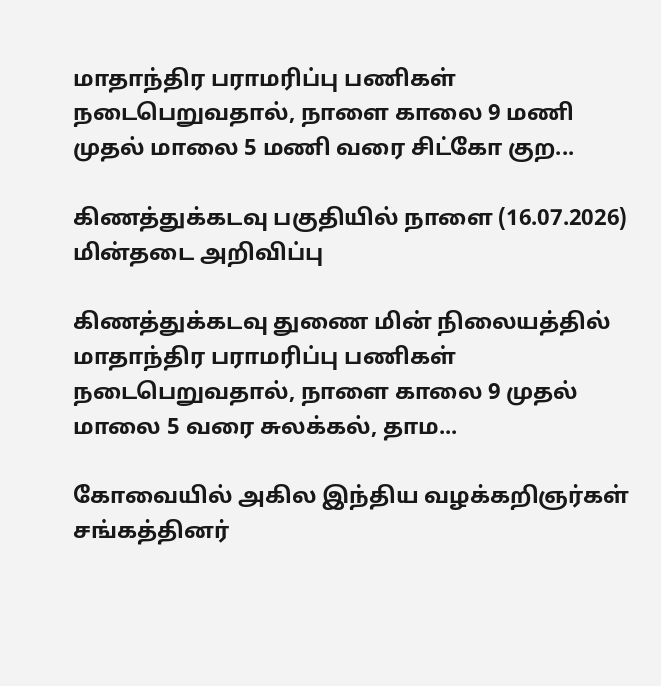மாதாந்திர பராமரிப்பு பணிகள் நடைபெறுவதால், நாளை காலை 9 மணி முதல் மாலை 5 மணி வரை சிட்கோ குற...

கிணத்துக்கடவு பகுதியில் நாளை (16.07.2026) மின்தடை அறிவிப்பு

கிணத்துக்கடவு துணை மின் நிலையத்தில் மாதாந்திர பராமரிப்பு பணிகள் நடைபெறுவதால், நாளை காலை 9 முதல் மாலை 5 வரை சுலக்கல், தாம...

கோவையில் அகில இந்திய வழக்கறிஞர்கள் சங்கத்தினர்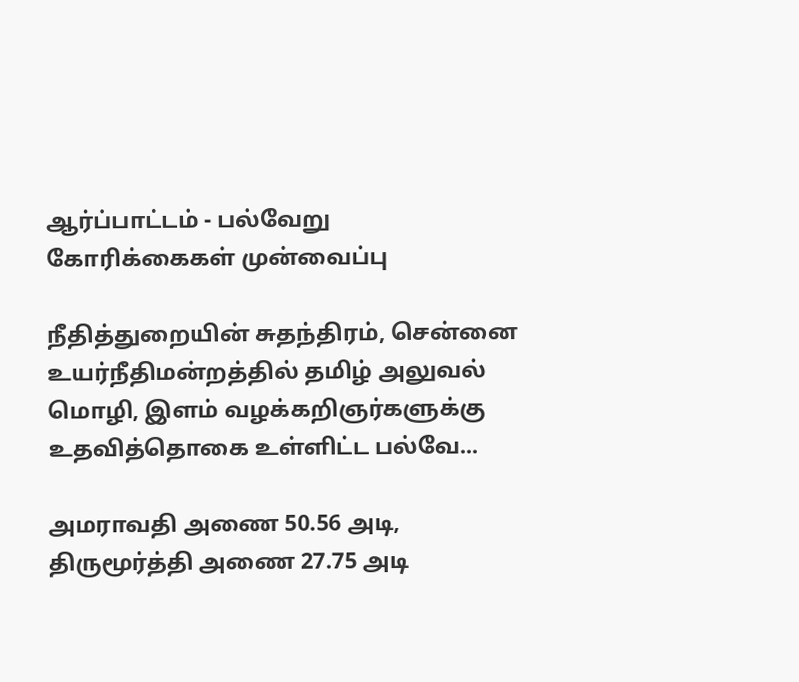ஆர்ப்பாட்டம் - பல்வேறு கோரிக்கைகள் முன்வைப்பு

நீதித்துறையின் சுதந்திரம், சென்னை உயர்நீதிமன்றத்தில் தமிழ் அலுவல் மொழி, இளம் வழக்கறிஞர்களுக்கு உதவித்தொகை உள்ளிட்ட பல்வே...

அமராவதி அணை 50.56 அடி, திருமூர்த்தி அணை 27.75 அடி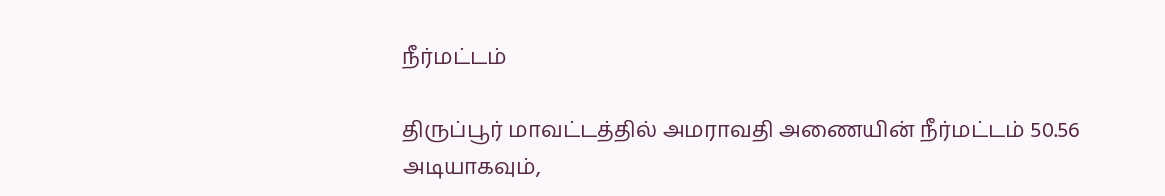நீர்மட்டம்

திருப்பூர் மாவட்டத்தில் அமராவதி அணையின் நீர்மட்டம் 50.56 அடியாகவும்,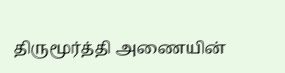திருமூர்த்தி அணையின்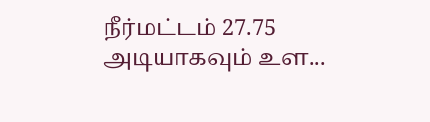நீர்மட்டம் 27.75 அடியாகவும் உள...